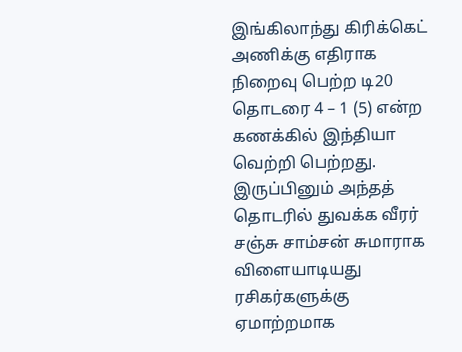இங்கிலாந்து கிரிக்கெட் அணிக்கு எதிராக நிறைவு பெற்ற டி20 தொடரை 4 – 1 (5) என்ற கணக்கில் இந்தியா வெற்றி பெற்றது. இருப்பினும் அந்தத் தொடரில் துவக்க வீரர் சஞ்சு சாம்சன் சுமாராக விளையாடியது ரசிகர்களுக்கு ஏமாற்றமாக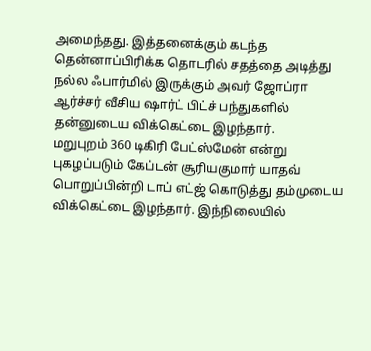அமைந்தது. இத்தனைக்கும் கடந்த தென்னாப்பிரிக்க தொடரில் சதத்தை அடித்து நல்ல ஃபார்மில் இருக்கும் அவர் ஜோப்ரா ஆர்ச்சர் வீசிய ஷார்ட் பிட்ச் பந்துகளில் தன்னுடைய விக்கெட்டை இழந்தார்.
மறுபுறம் 360 டிகிரி பேட்ஸ்மேன் என்று புகழப்படும் கேப்டன் சூரியகுமார் யாதவ் பொறுப்பின்றி டாப் எட்ஜ் கொடுத்து தம்முடைய விக்கெட்டை இழந்தார். இந்நிலையில்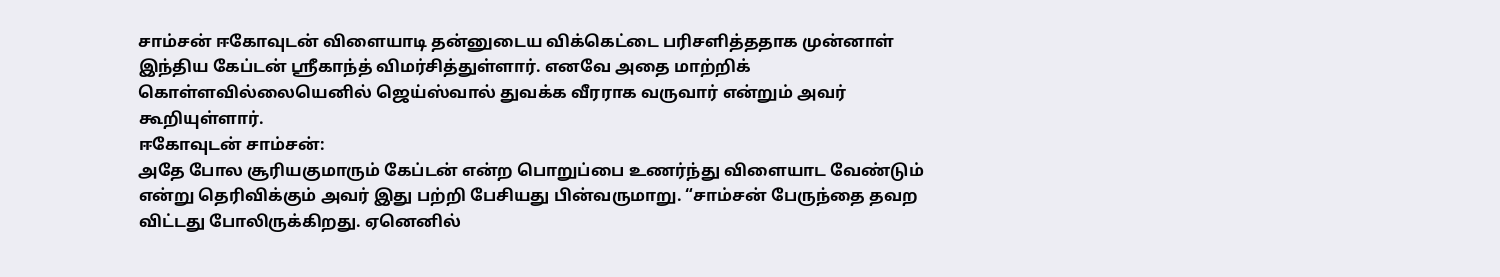சாம்சன் ஈகோவுடன் விளையாடி தன்னுடைய விக்கெட்டை பரிசளித்ததாக முன்னாள் இந்திய கேப்டன் ஸ்ரீகாந்த் விமர்சித்துள்ளார். எனவே அதை மாற்றிக் கொள்ளவில்லையெனில் ஜெய்ஸ்வால் துவக்க வீரராக வருவார் என்றும் அவர் கூறியுள்ளார்.
ஈகோவுடன் சாம்சன்:
அதே போல சூரியகுமாரும் கேப்டன் என்ற பொறுப்பை உணர்ந்து விளையாட வேண்டும் என்று தெரிவிக்கும் அவர் இது பற்றி பேசியது பின்வருமாறு. “சாம்சன் பேருந்தை தவற விட்டது போலிருக்கிறது. ஏனெனில்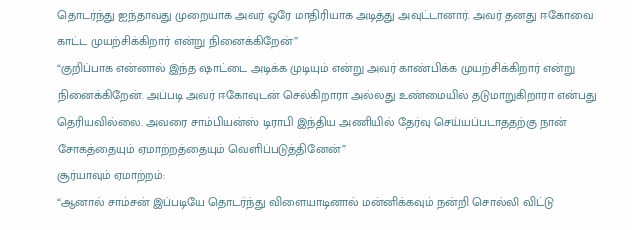தொடர்ந்து ஐந்தாவது முறையாக அவர் ஒரே மாதிரியாக அடித்து அவுட்டானார். அவர் தனது ஈகோவை காட்ட முயற்சிக்கிறார் என்று நினைக்கிறேன்”
“குறிப்பாக என்னால் இந்த ஷாட்டை அடிக்க முடியும் என்று அவர் காண்பிக்க முயற்சிக்கிறார் என்று நினைக்கிறேன். அப்படி அவர் ஈகோவுடன் செல்கிறாரா அல்லது உண்மையில் தடுமாறுகிறாரா என்பது தெரியவில்லை. அவரை சாம்பியன்ஸ் டிராபி இந்திய அணியில் தேர்வு செய்யப்படாததற்கு நான் சோகத்தையும் ஏமாற்றத்தையும் வெளிப்படுத்தினேன்”
சூர்யாவும் ஏமாற்றம்:
“ஆனால் சாம்சன் இப்படியே தொடர்ந்து விளையாடினால் மன்னிக்கவும் நன்றி சொல்லி விட்டு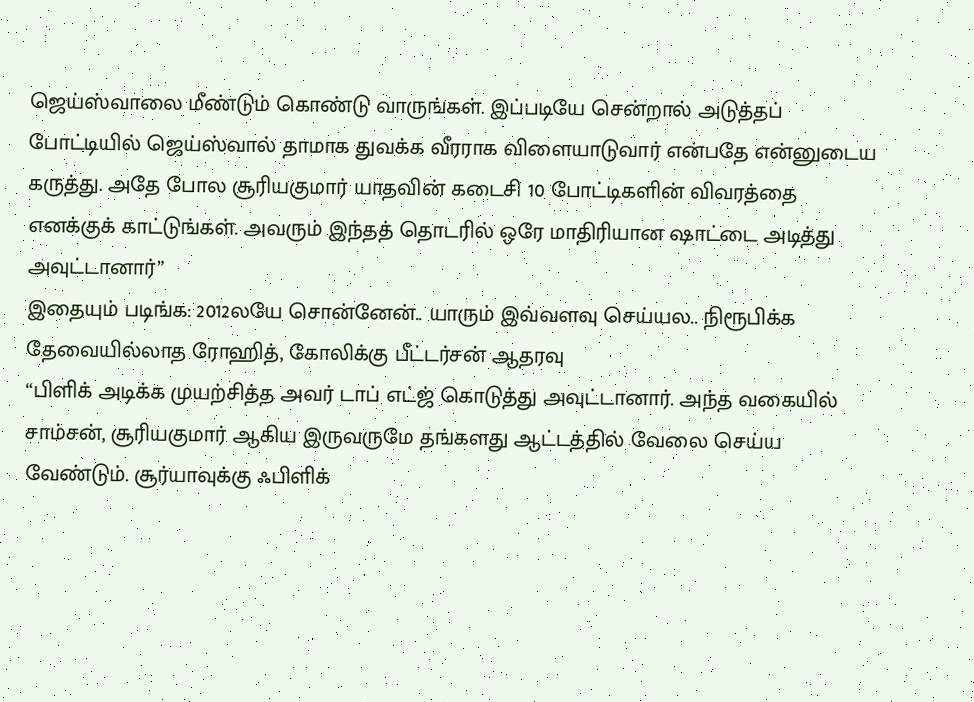ஜெய்ஸ்வாலை மீண்டும் கொண்டு வாருங்கள். இப்படியே சென்றால் அடுத்தப் போட்டியில் ஜெய்ஸ்வால் தாமாக துவக்க வீரராக விளையாடுவார் என்பதே என்னுடைய கருத்து. அதே போல சூரியகுமார் யாதவின் கடைசி 10 போட்டிகளின் விவரத்தை எனக்குக் காட்டுங்கள். அவரும் இந்தத் தொடரில் ஒரே மாதிரியான ஷாட்டை அடித்து அவுட்டானார்”
இதையும் படிங்க: 2012லயே சொன்னேன்.. யாரும் இவ்வளவு செய்யல.. நிரூபிக்க தேவையில்லாத ரோஹித், கோலிக்கு பீட்டர்சன் ஆதரவு
“பிளிக் அடிக்க முயற்சித்த அவர் டாப் எட்ஜ் கொடுத்து அவுட்டானார். அந்த வகையில் சாம்சன், சூரியகுமார் ஆகிய இருவருமே தங்களது ஆட்டத்தில் வேலை செய்ய வேண்டும். சூர்யாவுக்கு ஃபிளிக்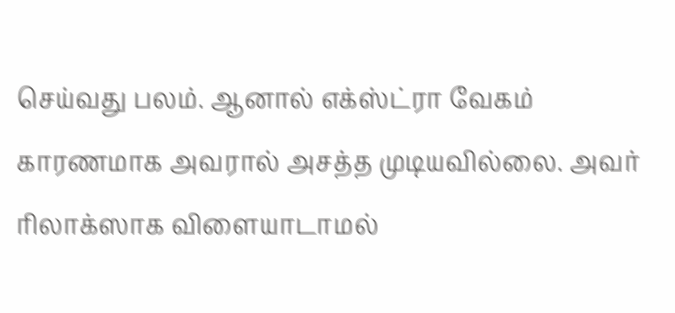செய்வது பலம். ஆனால் எக்ஸ்ட்ரா வேகம் காரணமாக அவரால் அசத்த முடியவில்லை. அவர் ரிலாக்ஸாக விளையாடாமல்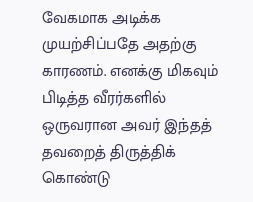வேகமாக அடிக்க முயற்சிப்பதே அதற்கு காரணம். எனக்கு மிகவும் பிடித்த வீரர்களில் ஒருவரான அவர் இந்தத் தவறைத் திருத்திக் கொண்டு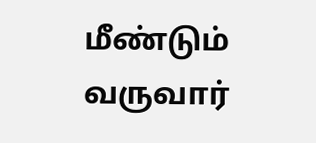மீண்டும் வருவார்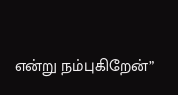என்று நம்புகிறேன்”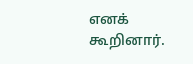எனக் கூறினார்.